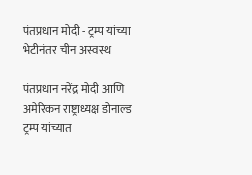पंतप्रधान मोदी - ट्रम्प यांच्या भेटीनंतर चीन अस्वस्थ

पंतप्रधान नरेंद्र मोदी आणि अमेरिकन राष्ट्राध्यक्ष डोनाल्ड ट्रम्प यांच्यात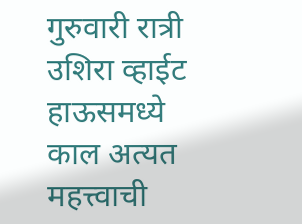गुरुवारी रात्री उशिरा व्हाईट हाऊसमध्ये काल अत्यत महत्त्वाची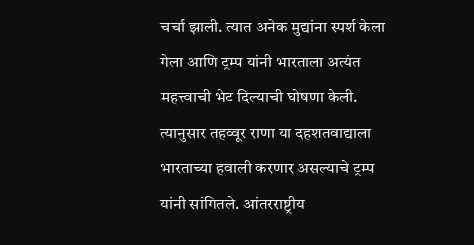चर्चा झाली. त्यात अनेक मुद्यांना स्पर्श केला गेला आणि ट्रम्प यांनी भारताला अत्यंत महत्त्वाची भेट दिल्याची घोषणा केली. त्यानुसार तहव्वूर राणा या दहशतवाद्याला भारताच्या हवाली करणार असल्याचे ट्रम्प यांनी सांगितले. आंतरराष्ट्रीय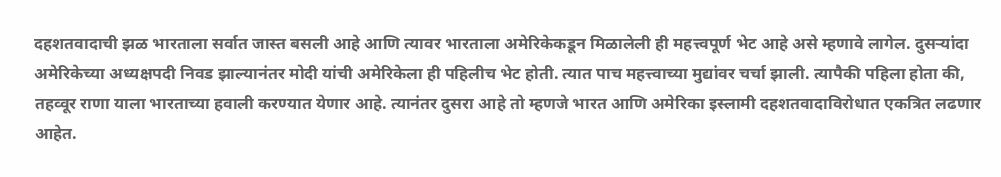दहशतवादाची झळ भारताला सर्वात जास्त बसली आहे आणि त्यावर भारताला अमेरिकेकडून मिळालेली ही महत्त्वपूर्ण भेट आहे असे म्हणावे लागेल. दुसऱ्यांदा अमेरिकेच्या अध्यक्षपदी निवड झाल्यानंतर मोदी यांची अमेरिकेला ही पहिलीच भेट होती. त्यात पाच महत्त्वाच्या मुद्यांवर चर्चा झाली. त्यापैकी पहिला होता की, तहव्वूर राणा याला भारताच्या हवाली करण्यात येणार आहे. त्यानंतर दुसरा आहे तो म्हणजे भारत आणि अमेरिका इस्लामी दहशतवादाविरोधात एकत्रित लढणार आहेत.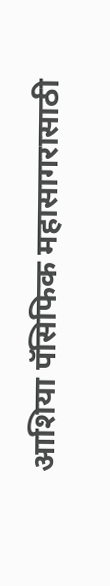आशिया पॅसिफिक महासागरासाठी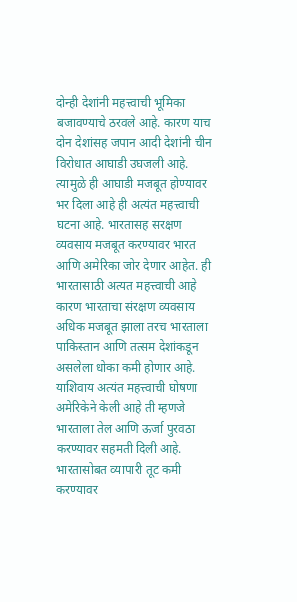दोन्ही देशांनी महत्त्वाची भूमिका बजावण्याचे ठरवले आहे. कारण याच दोन देशांसह जपान आदी देशांनी चीन विरोधात आघाडी उघजली आहे. त्यामुळे ही आघाडी मजबूत होण्यावर भर दिला आहे ही अत्यंत महत्त्वाची घटना आहे. भारतासह सरक्षण व्यवसाय मजबूत करण्यावर भारत आणि अमेरिका जोर देणार आहेत. ही भारतासाठी अत्यत महत्त्वाची आहे कारण भारताचा संरक्षण व्यवसाय अधिक मजबूत झाला तरच भारताला पाकिस्तान आणि तत्सम देशांकडून असलेला धोका कमी होणार आहे. याशिवाय अत्यंत महत्त्वाची घोषणा अमेरिकेने केली आहे ती म्हणजे भारताला तेल आणि ऊर्जा पुरवठा करण्यावर सहमती दिली आहे. भारतासोबत व्यापारी तूट कमी करण्यावर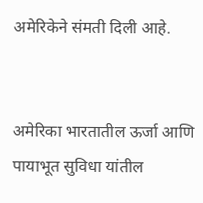अमेरिकेने संमती दिली आहे.


अमेरिका भारतातील ऊर्जा आणि पायाभूत सुविधा यांतील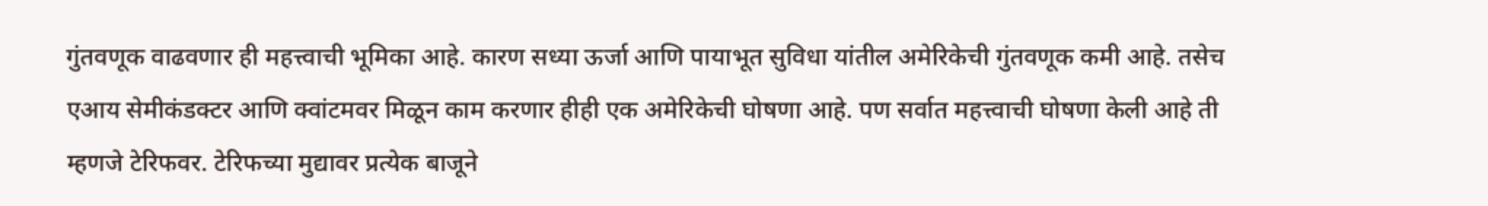गुंतवणूक वाढवणार ही महत्त्वाची भूमिका आहे. कारण सध्या ऊर्जा आणि पायाभूत सुविधा यांतील अमेरिकेची गुंतवणूक कमी आहे. तसेच एआय सेमीकंडक्टर आणि क्वांटमवर मिळून काम करणार हीही एक अमेरिकेची घोषणा आहे. पण सर्वात महत्त्वाची घोषणा केली आहे ती म्हणजे टेरिफवर. टेरिफच्या मुद्यावर प्रत्येक बाजूने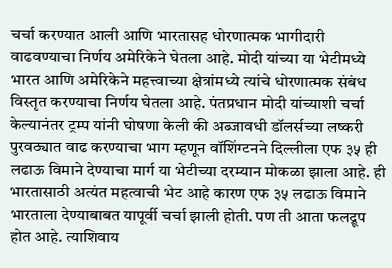चर्चा करण्यात आली आणि भारतासह धोरणात्मक भागीदारी वाढवण्याचा निर्णय अमेरिकेने घेतला आहे. मोदी यांच्या या भेटीमध्ये भारत आणि अमेरिकेने महत्त्वाच्या क्षेत्रांमध्ये त्यांचे धोरणात्मक संबंध विस्तृत करण्याचा निर्णय घेतला आहे. पंतप्रधान मोदी यांच्याशी चर्चा केल्यानंतर ट्रम्प यांनी घोषणा केली की अब्जावधी डॉलर्सच्या लष्करी पुरवठ्यात वाढ करण्याचा भाग म्हणून वॉशिंग्टनने दिल्लीला एफ ३५ ही लढाऊ विमाने देण्याचा मार्ग या भेटीच्या दरम्यान मोकळा झाला आहे. ही भारतासाठी अत्यंत महत्वाची भेट आहे कारण एफ ३५ लढाऊ विमाने भारताला देण्याबाबत यापूर्वी चर्चा झाली होती. पण ती आता फलद्रूप होत आहे. त्याशिवाय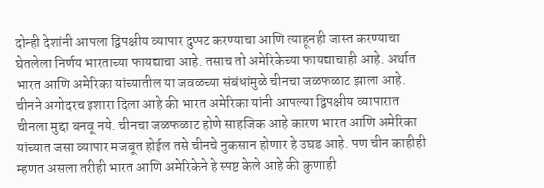दोन्ही देशांनी आपला द्विपक्षीय व्यापार दुप्पट करण्याचा आणि त्याहूनही जास्त करण्याचा घेतलेला निर्णय भारताच्या फायद्याचा आहे. तसाच तो अमेरिकेच्या फायद्याचाही आहे. अर्थात भारत आणि अमेरिका यांच्यातील या जवळच्या संबंधांमुळे चीनचा जळफळाट झाला आहे. चीनने अगोदरच इशारा दिला आहे की भारत अमेरिका यांनी आपल्या द्विपक्षीय व्यापारात चीनला मुद्दा बनवू नये. चीनचा जळफळाट होणे साहजिक आहे कारण भारत आणि अमेरिका यांच्यात जसा व्यापार मजबूत होईल तसे चीनचे नुकसान होणार हे उघड आहे. पण चीन काहीही म्हणत असला तरीही भारत आणि अमेरिकेने हे स्पष्ट केले आहे की कुणाही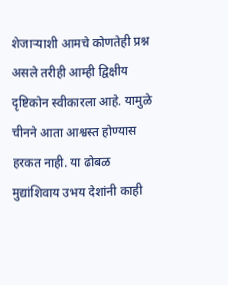शेजाऱ्याशी आमचे कोणतेही प्रश्न असले तरीही आम्ही द्विक्षीय दृष्टिकोन स्वीकारला आहे. यामुळे चीनने आता आश्वस्त होण्यास हरकत नाही. या ढोबळ मुद्यांशिवाय उभय देशांनी काही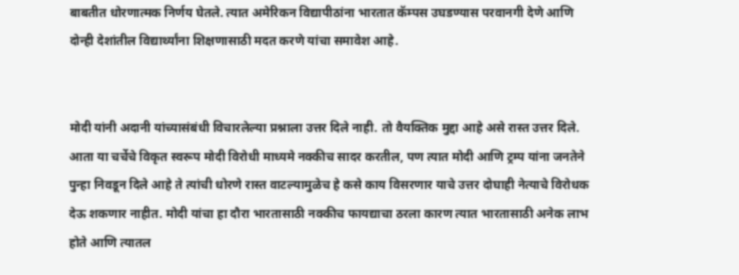बाबतीत धोरणात्मक निर्णय घेतले. त्यात अमेरिकन विद्यापीठांना भारतात कॅम्पस उघडण्यास परवानगी देणे आणि दोन्ही देशांतील विद्यार्थ्यांना शिक्षणासाठी मदत करणे यांचा समावेश आहे.


मोदी यांनी अदानी यांच्यासंबंधी विचारलेल्या प्रश्नाला उत्तर दिले नाही. तो वैयक्तिक मुद्दा आहे असे रास्त उत्तर दिले. आता या चर्चेचे विकृत स्वरूप मोदी विरोधी माध्यमे नक्कीच सादर करतील, पण त्यात मोदी आणि ट्रम्प यांना जनतेने पुन्हा निवडून दिले आहे ते त्यांची धोरणे रास्त वाटल्यामुळेच हे कसे काय विसरणार याचे उत्तर दोघाही नेत्याचे विरोधक देऊ शकणार नाहीत. मोदी यांचा हा दौरा भारतासाठी नक्कीच फायद्याचा ठरला कारण त्यात भारतासाठी अनेक लाभ होते आणि त्यातल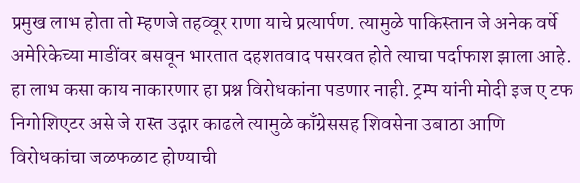प्रमुख लाभ होता तो म्हणजे तहव्वूर राणा याचे प्रत्यार्पण. त्यामुळे पाकिस्तान जे अनेक वर्षे अमेरिकेच्या माडींवर बसवून भारतात दहशतवाद पसरवत होते त्याचा पर्दाफाश झाला आहे. हा लाभ कसा काय नाकारणार हा प्रश्न विरोधकांना पडणार नाही. ट्रम्प यांनी मोदी इज ए टफ निगोशिएटर असे जे रास्त उद्गार काढले त्यामुळे काँग्रेससह शिवसेना उबाठा आणि विरोधकांचा जळफळाट होण्याची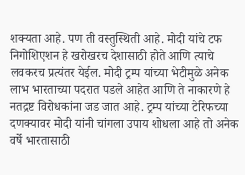शक्यता आहे. पण ती वस्तुस्थिती आहे. मोदी यांचे टफ निगोशिएशन हे खरोखरच देशासाठी होते आणि त्याचे लवकरच प्रत्यंतर येईल. मोदी ट्रम्प यांच्या भेटीमुळे अनेक लाभ भारताच्या पदरात पडले आहेत आणि ते नाकारणे हे नतद्रष्ट विरोधकांना जड जात आहे. ट्रम्प यांच्या टेरिफच्या दणक्यावर मोदी यांनी चांगला उपाय शोधला आहे तो अनेक वर्षे भारतासाठी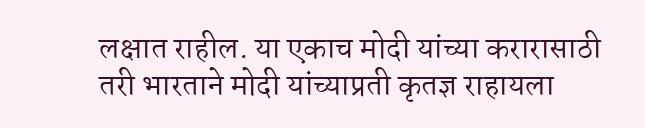लक्षात राहील. या एकाच मोदी यांच्या करारासाठी तरी भारताने मोदी यांच्याप्रती कृतज्ञ राहायला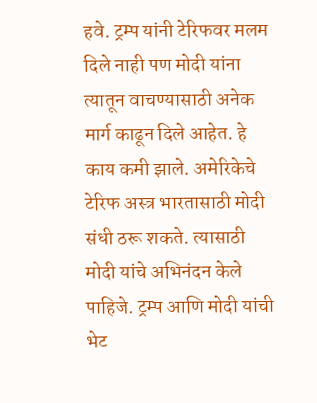हवे. ट्रम्प यांनी टेरिफवर मलम दिले नाही पण मोदी यांना त्यातून वाचण्यासाठी अनेक मार्ग काढून दिले आहेत. हे काय कमी झाले. अमेरिकेचे टेरिफ अस्त्र भारतासाठी मोदी संधी ठरू शकते. त्यासाठी मोदी यांचे अभिनंदन केले पाहिजे. ट्रम्प आणि मोदी यांची भेट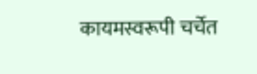कायमस्वरूपी चर्चेत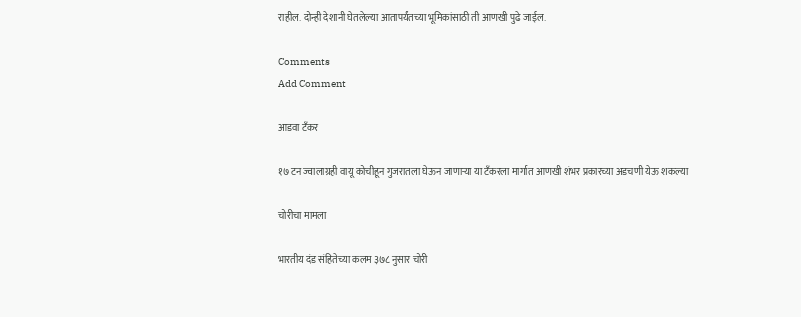राहील. दोन्ही देशानी घेतलेल्या आतापर्यंतच्या भूमिकांसाठी ती आणखी पुढे जाईल.

Comments
Add Comment

आडवा टँकर

१७ टन ज्वालाग्रही वायू कोचीहून गुजरातला घेऊन जाणाऱ्या या टँकरला मार्गात आणखी शंभर प्रकारच्या अडचणी येऊ शकल्या

चोरीचा मामला

भारतीय दंड संहितेच्या कलम ३७८ नुसार चोरी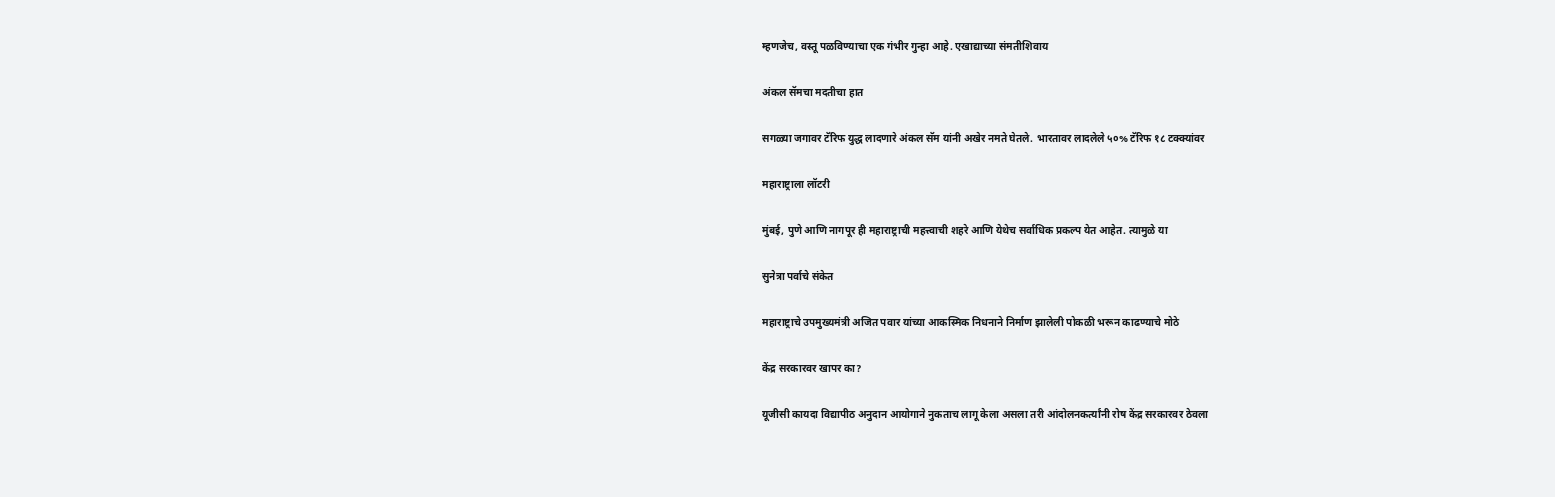म्हणजेच, वस्तू पळविण्याचा एक गंभीर गुन्हा आहे. एखाद्याच्या संमतीशिवाय

अंकल सॅमचा मदतीचा हात

सगळ्या जगावर टॅरिफ युद्ध लादणारे अंकल सॅम यांनी अखेर नमते घेतले. भारतावर लादलेले ५०% टॅरिफ १८ टक्क्यांवर

महाराष्ट्राला लॉटरी

मुंबई, पुणे आणि नागपूर ही महाराष्ट्राची महत्त्वाची शहरे आणि येथेच सर्वाधिक प्रकल्प येत आहेत. त्यामुळे या

सुनेत्रा पर्वाचे संकेत

महाराष्ट्राचे उपमुख्यमंत्री अजित पवार यांच्या आकस्मिक निधनाने निर्माण झालेली पोकळी भरून काढण्याचे मोठे

केंद्र सरकारवर खापर का?

यूजीसी कायदा विद्यापीठ अनुदान आयोगाने नुकताच लागू केला असला तरी आंदोलनकर्त्यांनी रोष केंद्र सरकारवर ठेवला